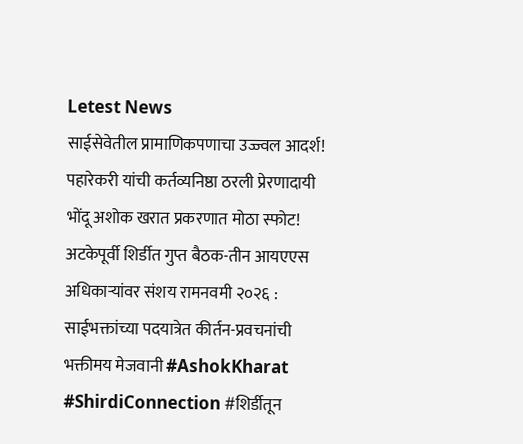Letest News
साईसेवेतील प्रामाणिकपणाचा उज्ज्वल आदर्श! पहारेकरी यांची कर्तव्यनिष्ठा ठरली प्रेरणादायी भोंदू अशोक खरात प्रकरणात मोठा स्फोट! अटकेपूर्वी शिर्डीत गुप्त बैठक-तीन आयएएस अधिकाऱ्यांवर संशय रामनवमी २०२६ : साईभक्तांच्या पदयात्रेत कीर्तन-प्रवचनांची भक्तीमय मेजवानी #AshokKharat #ShirdiConnection #शिर्डीतून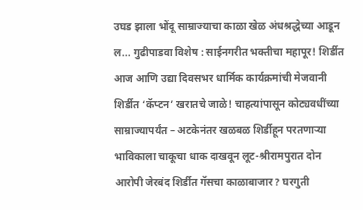उघड झाला भोंदू साम्राज्याचा काळा खेळ अंधश्रद्धेच्या आडून ल... गुढीपाडवा विशेष : साईनगरीत भक्तीचा महापूर! शिर्डीत आज आणि उद्या दिवसभर धार्मिक कार्यक्रमांची मेजवानी शिर्डीत ‘कॅप्टन’ खरातचे जाळे! चाहत्यांपासून कोट्यवधींच्या साम्राज्यापर्यंत – अटकेनंतर खळबळ शिर्डीहून परतणाऱ्या भाविकाला चाकूचा धाक दाखवून लूट-श्रीरामपुरात दोन आरोपी जेरबंद शिर्डीत गॅसचा काळाबाजार? घरगुती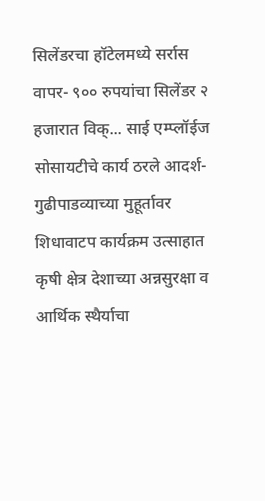सिलेंडरचा हॉटेलमध्ये सर्रास वापर- ९०० रुपयांचा सिलेंडर २ हजारात विक्... साई एम्प्लॉईज सोसायटीचे कार्य ठरले आदर्श-गुढीपाडव्याच्या मुहूर्तावर शिधावाटप कार्यक्रम उत्साहात कृषी क्षेत्र देशाच्या अन्नसुरक्षा व आर्थिक स्थैर्याचा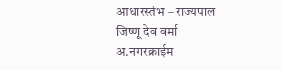आधारस्तंभ – राज्यपाल जिष्णू देव वर्मा
अ.नगरक्राईम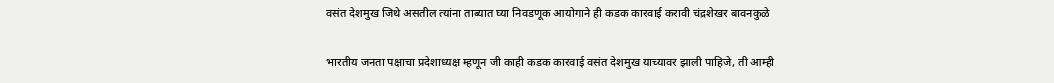वसंत देशमुख जिथे असतील त्यांना ताब्यात घ्या निवडणूक आयोगाने ही कडक कारवाई करावी चंद्रशेखर बावनकुळे

भारतीय जनता पक्षाचा प्रदेशाध्यक्ष म्हणून जी काही कडक कारवाई वसंत देशमुख याच्यावर झाली पाहिजे, ती आम्ही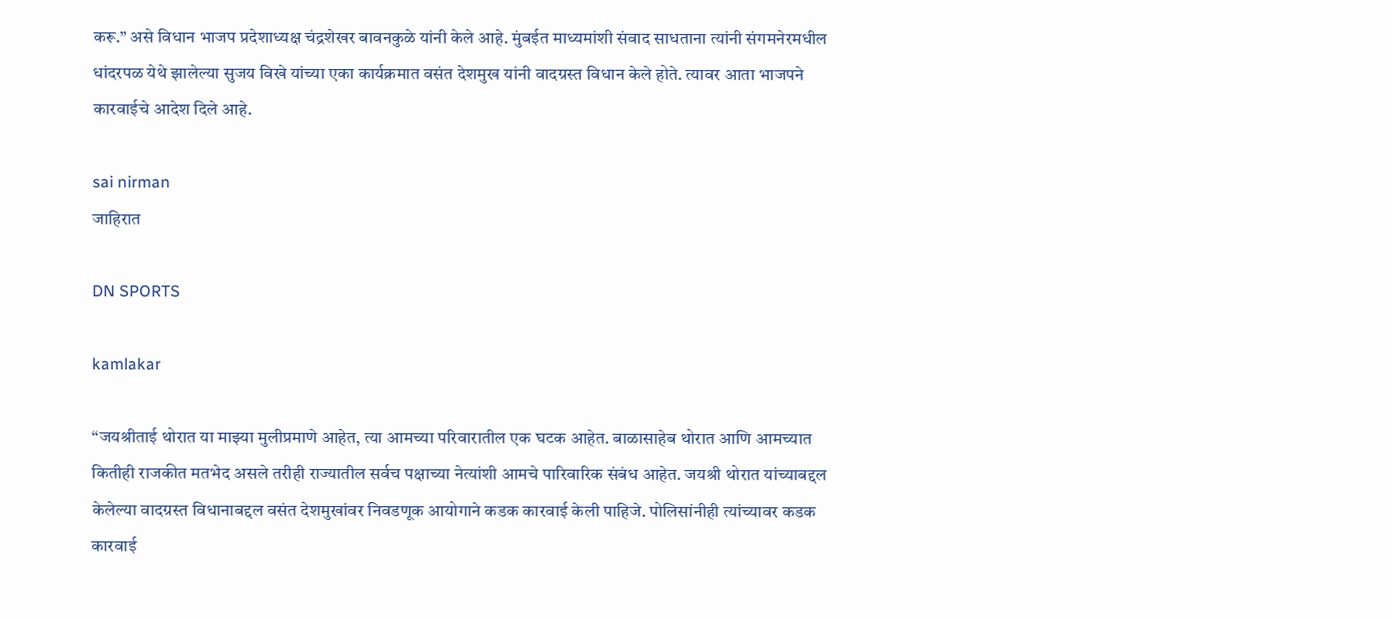करू.” असे विधान भाजप प्रदेशाध्यक्ष चंद्रशेखर बावनकुळे यांनी केले आहे. मुंबईत माध्यमांशी संवाद साधताना त्यांनी संगमनेरमधील धांदरपळ येथे झालेल्या सुजय विखे यांच्या एका कार्यक्रमात वसंत देशमुख यांनी वादग्रस्त विधान केले होते. त्यावर आता भाजपने कारवाईचे आदेश दिले आहे.

sai nirman
जाहिरात

DN SPORTS

kamlakar

“जयश्रीताई थोरात या माझ्या मुलीप्रमाणे आहेत, त्या आमच्या परिवारातील एक घटक आहेत. बाळासाहेब थोरात आणि आमच्यात कितीही राजकीत मतभेद असले तरीही राज्यातील सर्वच पक्षाच्या नेत्यांशी आमचे पारिवारिक संबंध आहेत. जयश्री थोरात यांच्याबद्दल केलेल्या वादग्रस्त विधानाबद्दल वसंत देशमुखांवर निवडणूक आयोगाने कडक कारवाई केली पाहिजे. पोलिसांनीही त्यांच्यावर कडक कारवाई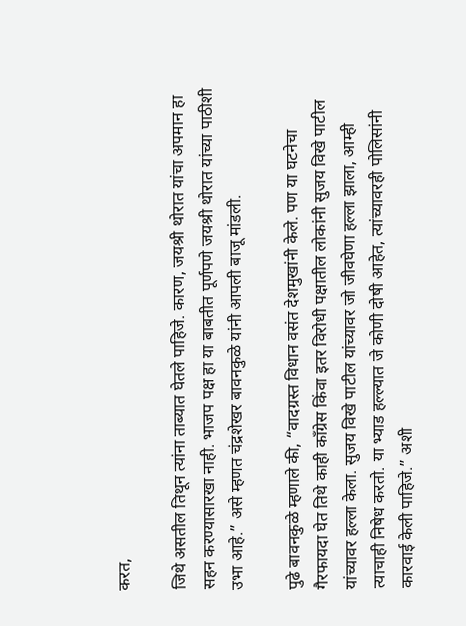करत,

जिथे असतील तिथून त्यांना ताब्यात घेतले पाहिजे. कारण, जयश्री थोरात यांचा अपमान हा सहन करण्यासारखा नाही. भाजप पक्ष हा या बाबतीत पूर्णपणे जयश्री थोरात यांच्या पाठीशी उभा आहे.” असे म्हणत चंद्रशेखर बावनकुळे यांनी आपली बाजू मांडली.

पुढे बावनकुळे म्हणाले की, “वादग्रस्त विधान वसंत देशमुखांनी केले. पण या घटनेचा गैरफायदा घेत तिथे काही काँग्रेस किंवा इतर विरोधी पक्षातील लोकांनी सुजय विखे पाटील यांच्यावर हल्ला केला. सुजय विखे पाटील यांच्यावर जो जीवघेणा हल्ला झाला, आम्ही त्याचाही निषेध करतो. या भ्याड हल्ल्यात जे कोणी दोषी आहेत, त्यांच्यावरही पोलिसांनी कारवाई केली पाहिजे.” अशी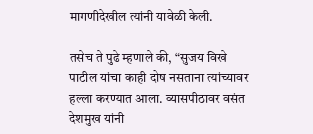मागणीदेखील त्यांनी यावेळी केली.

तसेच ते पुढे म्हणाले की, “सुजय विखे पाटील यांचा काही दोष नसताना त्यांच्यावर हल्ला करण्यात आला. व्यासपीठावर वसंत देशमुख यांनी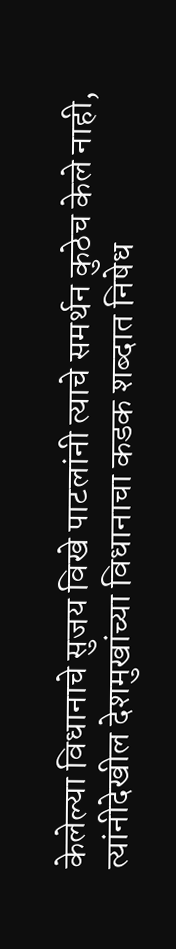केलेल्या विधानाचे सुजय विखे पाटलांनी त्याचे समर्थन कुठेच केले नाही, त्यांनीदेखील देशमुखांच्या विधानाचा कडक शब्दात निषेध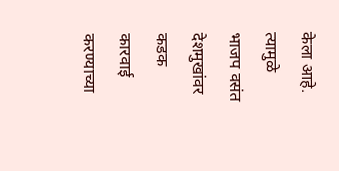केला आहे. त्यामुळे भाजप वसंत देशमुखांवर कडक कारवाई करण्याच्या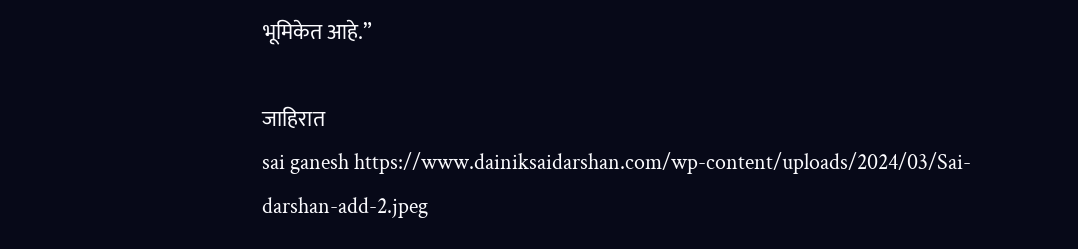भूमिकेत आहे.”

जाहिरात
sai ganesh https://www.dainiksaidarshan.com/wp-content/uploads/2024/03/Sai-darshan-add-2.jpeg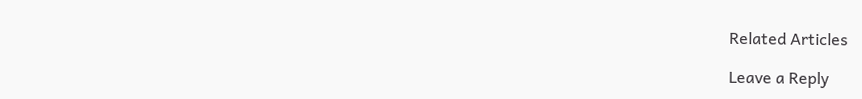Related Articles

Leave a Reply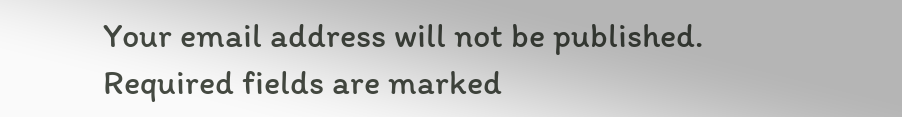Your email address will not be published. Required fields are marked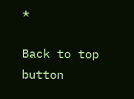*

Back to top button